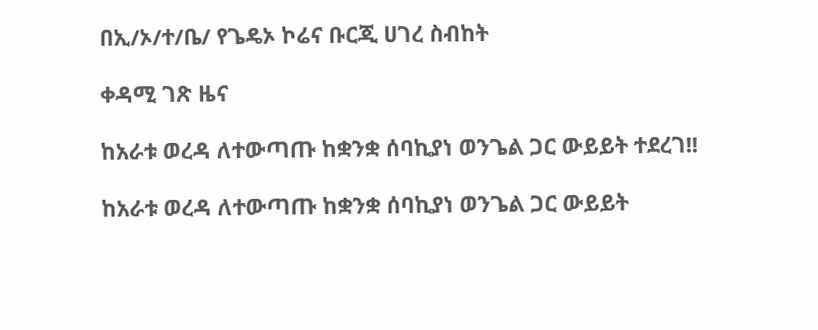በኢ/ኦ/ተ/ቤ/ የጌዴኦ ኮሬና ቡርጂ ሀገረ ስብከት

ቀዳሚ ገጽ ዜና

ከአራቱ ወረዳ ለተውጣጡ ከቋንቋ ሰባኪያነ ወንጌል ጋር ውይይት ተደረገ!!

ከአራቱ ወረዳ ለተውጣጡ ከቋንቋ ሰባኪያነ ወንጌል ጋር ውይይት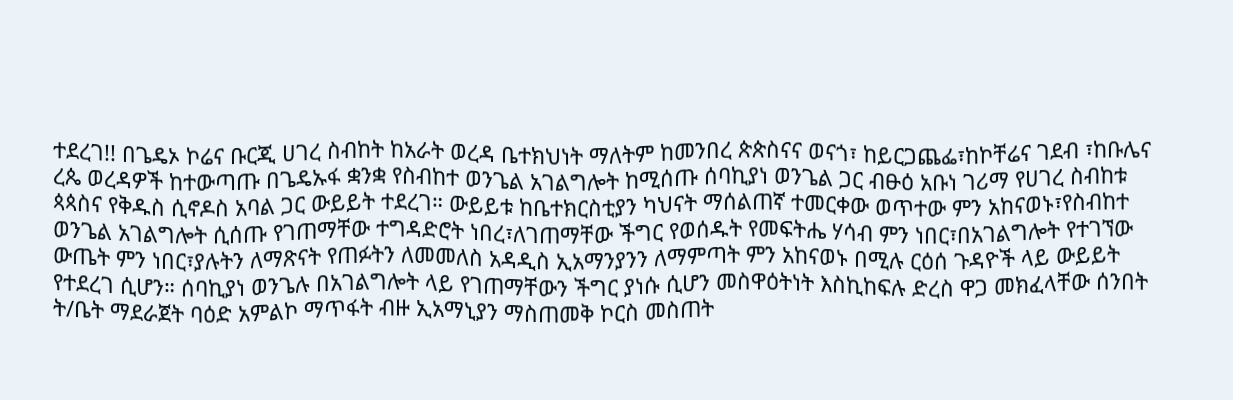ተደረገ!! በጌዴኦ ኮሬና ቡርጂ ሀገረ ስብከት ከአራት ወረዳ ቤተክህነት ማለትም ከመንበረ ጵጵስናና ወናጎ፣ ከይርጋጨፌ፣ከኮቸሬና ገደብ ፣ከቡሌና ረጴ ወረዳዎች ከተውጣጡ በጌዴኡፋ ቋንቋ የስብከተ ወንጌል አገልግሎት ከሚሰጡ ሰባኪያነ ወንጌል ጋር ብፁዕ አቡነ ገሪማ የሀገረ ስብከቱ ጳጳስና የቅዱስ ሲኖዶስ አባል ጋር ውይይት ተደረገ። ውይይቱ ከቤተክርስቲያን ካህናት ማሰልጠኛ ተመርቀው ወጥተው ምን አከናወኑ፣የስብከተ ወንጌል አገልግሎት ሲሰጡ የገጠማቸው ተግዳድሮት ነበረ፣ለገጠማቸው ችግር የወሰዱት የመፍትሔ ሃሳብ ምን ነበር፣በአገልግሎት የተገኘው ውጤት ምን ነበር፣ያሉትን ለማጽናት የጠፉትን ለመመለስ አዳዲስ ኢአማንያንን ለማምጣት ምን አከናወኑ በሚሉ ርዕሰ ጉዳዮች ላይ ውይይት የተደረገ ሲሆን። ሰባኪያነ ወንጌሉ በአገልግሎት ላይ የገጠማቸውን ችግር ያነሱ ሲሆን መስዋዕትነት እስኪከፍሉ ድረስ ዋጋ መክፈላቸው ሰንበት ት/ቤት ማደራጀት ባዕድ አምልኮ ማጥፋት ብዙ ኢአማኒያን ማስጠመቅ ኮርስ መስጠት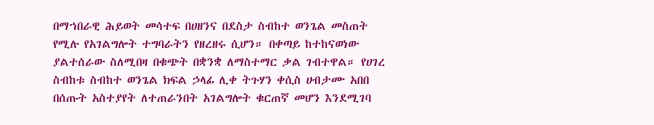በማኀበራዊ ሕይወት መሳተፍ በሀዘንና በደስታ ስብከተ ወንጌል መስጠት የሚሉ የአገልግሎት ተግባራትን የዘረዘሩ ሲሆን። በቀጣይ ከተከናወነው ያልተሰራው ስለሚበዛ በቁጭት በቋንቋ ለማስተማር ቃል ገብተዋል። የሀገረ ስብከቱ ስብከተ ወንጌል ክፍል ኃላፊ ሊቀ ትጉሃን ቀሲስ ሀብታሙ አበበ በሰጡት አስተያየት ለተጠራንበት አገልግሎት ቁርጠኛ መሆን እንደሚገባ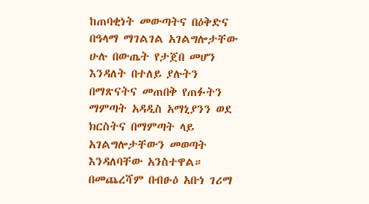ከጠባቂነት መውጣትና በዕቅድና በዓላማ ማገልገል አገልግሎታቸው ሁሉ በውጤት የታጀበ መሆን እንዳለት በተለይ ያሉትን በማጽናትና መጠበቅ የጠፉትን ማምጣት አዳዲስ አማኒያንን ወደ ክርስትና በማምጣት ላይ አገልግሎታቸውን መወጣት እንዳለባቸው አንስተዋል። በመጨረሻም በብፁዕ አቡነ ገሪማ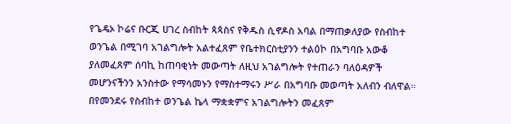የጌዴኦ ኮሬና ቡርጂ ሀገረ ስብከት ጳጳስና የቅዱስ ሲኖዶስ አባል በማጠቃለያው የስብከተ ወንጌል በሚገባ አገልግሎት አልተፈጸም የቤተክርስቲያንን ተልዕኮ በአግባቡ አውቆ ያለመፈጸም ሰባኪ ከጠባቂነት መውጣት ለዚህ አገልግሎት የተጠራን ባለዕዳዎች መሆንናችንን አንስተው የማሳመኑን የማስተማሩን ሥራ በአግባቡ መወጣት አለብን ብለዋል። በየመንደሩ የስብከተ ወንጌል ኬላ ማቋቋምና አገልግሎትን መፈጸም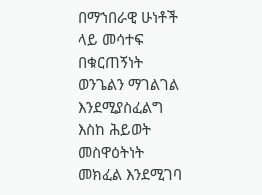በማኀበራዊ ሁነቶች ላይ መሳተፍ በቁርጠኝነት ወንጌልን ማገልገል እንደሚያስፈልግ እስከ ሕይወት መስዋዕትነት መክፈል እንደሚገባ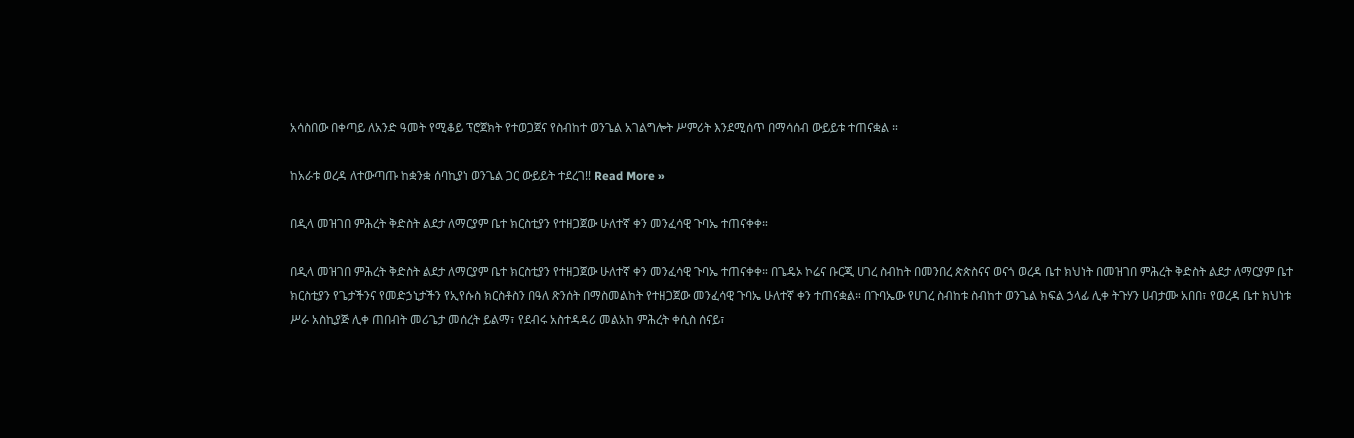አሳስበው በቀጣይ ለአንድ ዓመት የሚቆይ ፕሮጀክት የተወጋጀና የስብከተ ወንጌል አገልግሎት ሥምሪት እንደሚሰጥ በማሳሰብ ውይይቱ ተጠናቋል ።

ከአራቱ ወረዳ ለተውጣጡ ከቋንቋ ሰባኪያነ ወንጌል ጋር ውይይት ተደረገ!! Read More »

በዲላ መዝገበ ምሕረት ቅድስት ልደታ ለማርያም ቤተ ክርስቲያን የተዘጋጀው ሁለተኛ ቀን መንፈሳዊ ጉባኤ ተጠናቀቀ።

በዲላ መዝገበ ምሕረት ቅድስት ልደታ ለማርያም ቤተ ክርስቲያን የተዘጋጀው ሁለተኛ ቀን መንፈሳዊ ጉባኤ ተጠናቀቀ። በጌዴኦ ኮሬና ቡርጂ ሀገረ ስብከት በመንበረ ጵጵስናና ወናጎ ወረዳ ቤተ ክህነት በመዝገበ ምሕረት ቅድስት ልደታ ለማርያም ቤተ ክርስቲያን የጌታችንና የመድኃኒታችን የኢየሱስ ክርስቶስን በዓለ ጽንሰት በማስመልከት የተዘጋጀው መንፈሳዊ ጉባኤ ሁለተኛ ቀን ተጠናቋል። በጉባኤው የሀገረ ስብከቱ ስብከተ ወንጌል ክፍል ኃላፊ ሊቀ ትጉሃን ሀብታሙ አበበ፣ የወረዳ ቤተ ክህነቱ ሥራ አስኪያጅ ሊቀ ጠበብት መሪጌታ መሰረት ይልማ፣ የደብሩ አስተዳዳሪ መልአከ ምሕረት ቀሲስ ሰናይ፣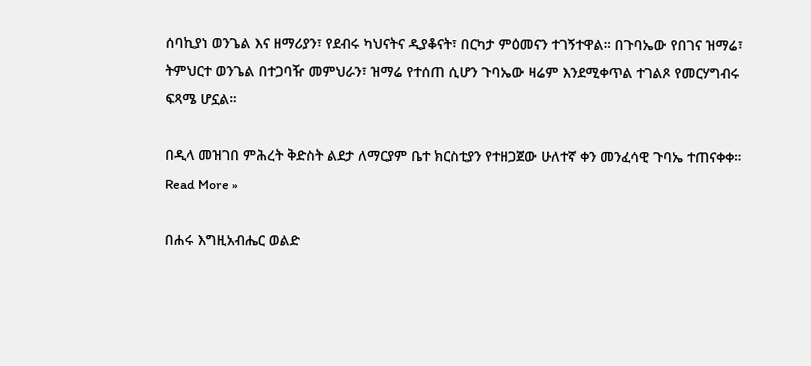ሰባኪያነ ወንጌል እና ዘማሪያን፣ የደብሩ ካህናትና ዲያቆናት፣ በርካታ ምዕመናን ተገኝተዋል። በጉባኤው የበገና ዝማሬ፣ ትምህርተ ወንጌል በተጋባዥ መምህራን፣ ዝማሬ የተሰጠ ሲሆን ጉባኤው ዛሬም እንደሚቀጥል ተገልጾ የመርሃግብሩ ፍጻሜ ሆኗል።

በዲላ መዝገበ ምሕረት ቅድስት ልደታ ለማርያም ቤተ ክርስቲያን የተዘጋጀው ሁለተኛ ቀን መንፈሳዊ ጉባኤ ተጠናቀቀ። Read More »

በሐሩ እግዚአብሔር ወልድ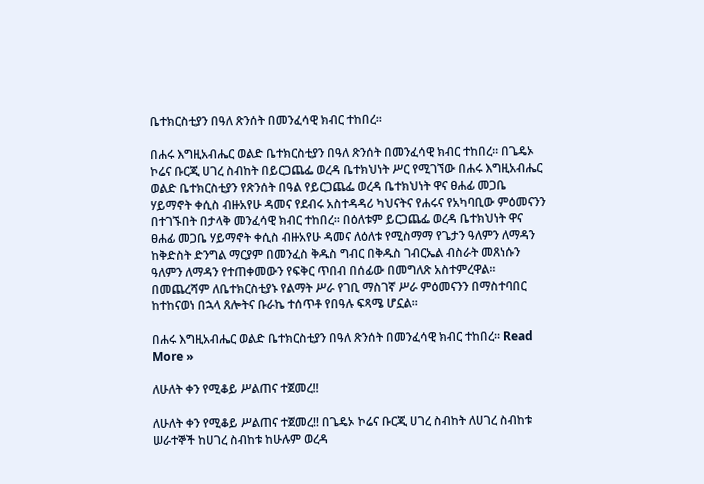ቤተክርስቲያን በዓለ ጽንሰት በመንፈሳዊ ክብር ተከበረ።

በሐሩ እግዚአብሔር ወልድ ቤተክርስቲያን በዓለ ጽንሰት በመንፈሳዊ ክብር ተከበረ። በጌዴኦ ኮሬና ቡርጂ ሀገረ ስብከት በይርጋጨፌ ወረዳ ቤተክህነት ሥር የሚገኘው በሐሩ እግዚአብሔር ወልድ ቤተክርስቲያን የጽንሰት በዓል የይርጋጨፌ ወረዳ ቤተክህነት ዋና ፀሐፊ መጋቤ ሃይማኖት ቀሲስ ብዙአየሁ ዳመና የደብሩ አስተዳዳሪ ካህናትና የሐሩና የአካባቢው ምዕመናንን በተገኙበት በታላቅ መንፈሳዊ ክብር ተከበረ። በዕለቱም ይርጋጨፌ ወረዳ ቤተክህነት ዋና ፀሐፊ መጋቤ ሃይማኖት ቀሲስ ብዙአየሁ ዳመና ለዕለቱ የሚስማማ የጌታን ዓለምን ለማዳን ከቅድስት ድንግል ማርያም በመንፈስ ቅዱስ ግብር በቅዱስ ገብርኤል ብስራት መጸነሱን ዓለምን ለማዳን የተጠቀመውን የፍቅር ጥበብ በሰፊው በመግለጽ አስተምረዋል። በመጨረሻም ለቤተክርስቲያኑ የልማት ሥራ የገቢ ማስገኛ ሥራ ምዕመናንን በማስተባበር ከተከናወነ በኋላ ጸሎትና ቡራኬ ተሰጥቶ የበዓሉ ፍጻሜ ሆኗል።

በሐሩ እግዚአብሔር ወልድ ቤተክርስቲያን በዓለ ጽንሰት በመንፈሳዊ ክብር ተከበረ። Read More »

ለሁለት ቀን የሚቆይ ሥልጠና ተጀመረ!!

ለሁለት ቀን የሚቆይ ሥልጠና ተጀመረ!! በጌዴኦ ኮሬና ቡርጂ ሀገረ ስብከት ለሀገረ ስብከቱ ሠራተኞች ከሀገረ ስብከቱ ከሁሉም ወረዳ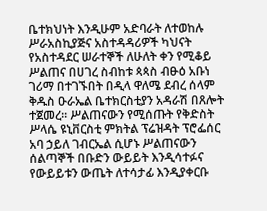ቤተክህነት እንዲሁም አድባራት ለተወከሉ ሥራአስኪያጅና አስተዳዳሪዎች ካህናት የአስተዳደር ሠራተኞች ለሁለት ቀን የሚቆይ ሥልጠና በሀገረ ስብከቱ ጳጳስ ብፁዕ አቡነ ገሪማ በተገኙበት በዲላ ዋለሜ ደብረ ሰላም ቅዱስ ዑራኤል ቤተክርስቲያን አዳራሽ በጸሎት ተጀመረ። ሥልጠናውን የሚሰጡት የቅድስት ሥላሴ ዩኒቨርስቲ ምክትል ፕሬዝዳት ፕሮፌሰር አባ ኃይለ ገብርኤል ሲሆኑ ሥልጠናውን ሰልጣኞች በቡድን ውይይት እንዲሳተፉና የውይይቱን ውጤት ለተሳታፊ እንዲያቀርቡ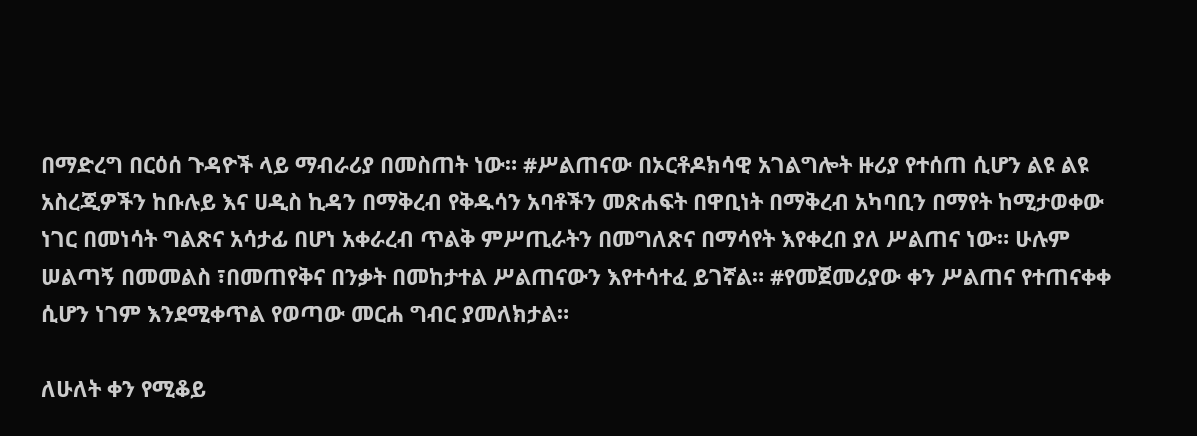በማድረግ በርዕሰ ጉዳዮች ላይ ማብራሪያ በመስጠት ነው። #ሥልጠናው በኦርቶዶክሳዊ አገልግሎት ዙሪያ የተሰጠ ሲሆን ልዩ ልዩ አስረጂዎችን ከቡሉይ እና ሀዲስ ኪዳን በማቅረብ የቅዱሳን አባቶችን መጽሐፍት በዋቢነት በማቅረብ አካባቢን በማየት ከሚታወቀው ነገር በመነሳት ግልጽና አሳታፊ በሆነ አቀራረብ ጥልቅ ምሥጢራትን በመግለጽና በማሳየት እየቀረበ ያለ ሥልጠና ነው። ሁሉም ሠልጣኝ በመመልስ ፣በመጠየቅና በንቃት በመከታተል ሥልጠናውን እየተሳተፈ ይገኛል። #የመጀመሪያው ቀን ሥልጠና የተጠናቀቀ ሲሆን ነገም እንደሚቀጥል የወጣው መርሐ ግብር ያመለክታል።

ለሁለት ቀን የሚቆይ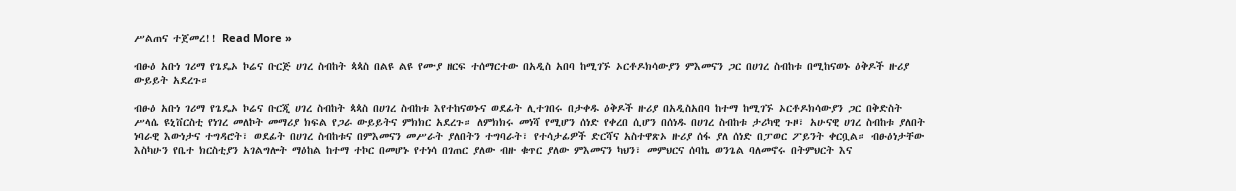ሥልጠና ተጀመረ!! Read More »

ብፁዕ አቡነ ገሪማ የጌዴኦ ኮሬና ቡርጅ ሀገረ ስብከት ጳጳስ በልዩ ልዩ የሙያ ዘርፍ ተሰማርተው በአዲስ አበባ ከሚገኙ ኦርቶዶክሳውያን ምእመናን ጋር በሀገረ ስብከቱ በሚከናወኑ ዕቅዶች ዙሪያ ውይይት አደረጉ።

ብፁዕ አቡነ ገሪማ የጌዴኦ ኮሬና ቡርጂ ሀገረ ስብከት ጳጳስ በሀገረ ስብከቱ እየተከናወኑና ወደፊት ሊተገበሩ በታቀዱ ዕቅዶች ዙሪያ በአዲስአበባ ከተማ ከሚገኙ ኦርቶዶክሳውያን ጋር በቅድስት ሥላሴ ዩኒቨርስቲ የነገረ መለኮት መማሪያ ክፍል የጋራ ውይይትና ምክክር አደረጉ። ለምክክሩ መነሻ የሚሆን ሰነድ የቀረበ ሲሆን በሰነዱ በሀገረ ስብከቱ ታሪካዊ ጉዞ፣ አሁናዊ ሀገረ ስብከቱ ያለበት ነባራዊ እውነታና ተግዳሮት፣ ወደፊት በሀገረ ስብከቱና በምእመናን መሥራት ያለበትን ተግባራት፣ የተሳታፊዎች ድርሻና አስተዋጽኦ ዙሪያ ሰፋ ያለ ሰነድ በፓወር ፖይንት ቀርቧል። ብፁዕነታቸው እስካሁን የቤተ ክርስቲያን አገልግሎት ማዕከል ከተማ ተኮር በመሆኑ የተነሳ በገጠር ያለው ብዙ ቁጥር ያለው ምእመናን ካህን፣ መምህርና ሰባኬ ወንጌል ባለመኖሩ በትምህርት እና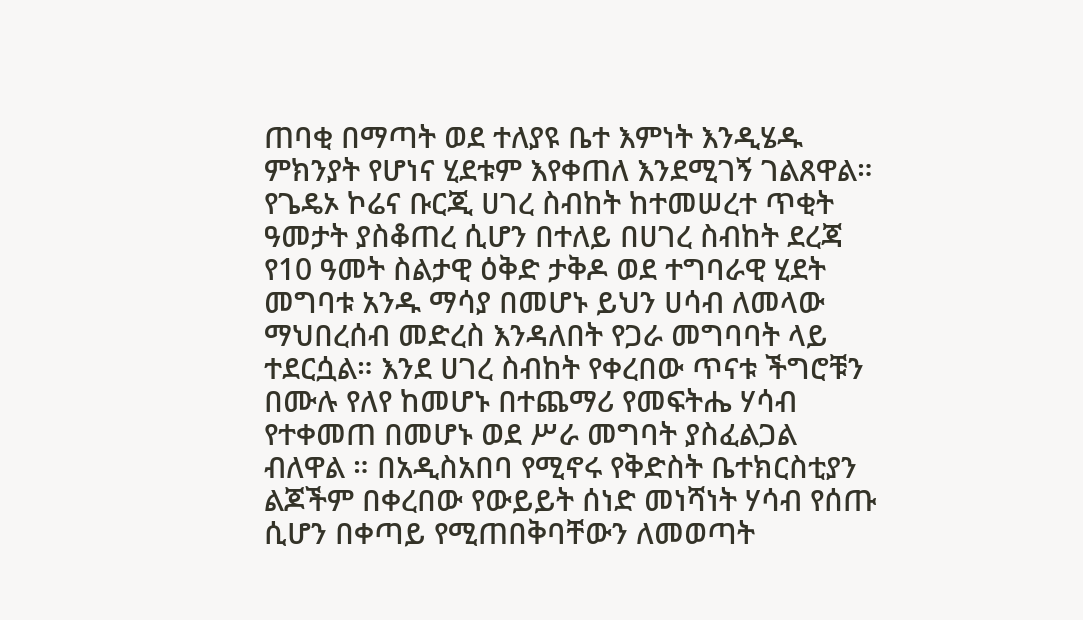ጠባቂ በማጣት ወደ ተለያዩ ቤተ እምነት እንዲሄዱ ምክንያት የሆነና ሂደቱም እየቀጠለ እንደሚገኝ ገልጸዋል። የጌዴኦ ኮሬና ቡርጂ ሀገረ ስብከት ከተመሠረተ ጥቂት ዓመታት ያስቆጠረ ሲሆን በተለይ በሀገረ ስብከት ደረጃ የ10 ዓመት ስልታዊ ዕቅድ ታቅዶ ወደ ተግባራዊ ሂደት መግባቱ አንዱ ማሳያ በመሆኑ ይህን ሀሳብ ለመላው ማህበረሰብ መድረስ እንዳለበት የጋራ መግባባት ላይ ተደርሷል። እንደ ሀገረ ስብከት የቀረበው ጥናቱ ችግሮቹን በሙሉ የለየ ከመሆኑ በተጨማሪ የመፍትሔ ሃሳብ የተቀመጠ በመሆኑ ወደ ሥራ መግባት ያስፈልጋል ብለዋል ። በአዲስአበባ የሚኖሩ የቅድስት ቤተክርስቲያን ልጆችም በቀረበው የውይይት ሰነድ መነሻነት ሃሳብ የሰጡ ሲሆን በቀጣይ የሚጠበቅባቸውን ለመወጣት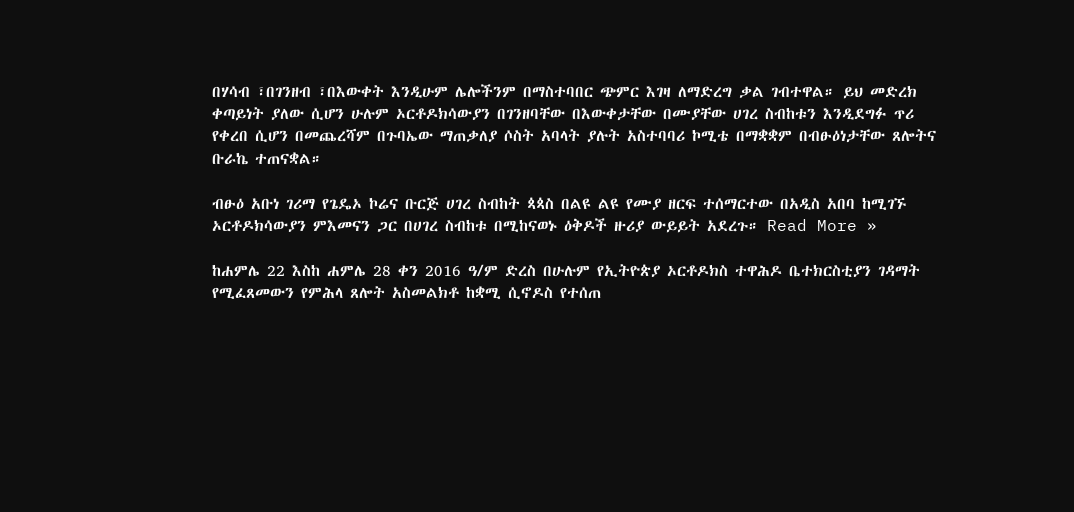በሃሳብ ፣በገንዘብ ፣በእውቀት እንዲሁም ሌሎችንም በማስተባበር ጭምር እገዛ ለማድረግ ቃል ገብተዋል። ይህ መድረክ ቀጣይነት ያለው ሲሆን ሁሉም ኦርቶዶክሳውያን በገንዘባቸው በእውቀታቸው በሙያቸው ሀገረ ስብከቱን እንዲደግፉ ጥሪ የቀረበ ሲሆን በመጨረሻም በጉባኤው ማጠቃለያ ሶስት አባላት ያሉት አስተባባሪ ኮሚቴ በማቋቋም በብፁዕነታቸው ጸሎትና ቡራኬ ተጠናቋል።

ብፁዕ አቡነ ገሪማ የጌዴኦ ኮሬና ቡርጅ ሀገረ ስብከት ጳጳስ በልዩ ልዩ የሙያ ዘርፍ ተሰማርተው በአዲስ አበባ ከሚገኙ ኦርቶዶክሳውያን ምእመናን ጋር በሀገረ ስብከቱ በሚከናወኑ ዕቅዶች ዙሪያ ውይይት አደረጉ። Read More »

ከሐምሌ 22 እስከ ሐምሌ 28 ቀን 2016 ዓ/ም ድረስ በሁሉም የኢትዮጵያ ኦርቶዶክስ ተዋሕዶ ቤተክርስቲያን ገዳማት የሚፈጸመውን የምሕላ ጸሎት አስመልክቶ ከቋሚ ሲኖዶስ የተሰጠ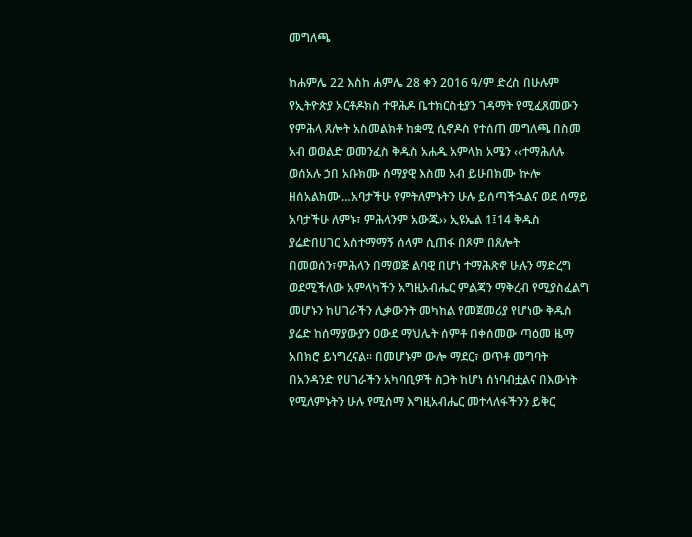መግለጫ

ከሐምሌ 22 እስከ ሐምሌ 28 ቀን 2016 ዓ/ም ድረስ በሁሉም የኢትዮጵያ ኦርቶዶክስ ተዋሕዶ ቤተክርስቲያን ገዳማት የሚፈጸመውን የምሕላ ጸሎት አስመልክቶ ከቋሚ ሲኖዶስ የተሰጠ መግለጫ በስመ አብ ወወልድ ወመንፈስ ቅዱስ አሐዱ አምላክ አሜን ‹‹ተማሕለሉ ወሰአሉ ኃበ አቡክሙ ሰማያዊ እስመ አብ ይሁበክሙ ኵሎ ዘሰአልክሙ…አባታችሁ የምትለምኑትን ሁሉ ይሰጣችኋልና ወደ ሰማይ አባታችሁ ለምኑ፣ ምሕላንም አውጁ›› ኢዩኤል 1፤14 ቅዱስ ያሬድበሀገር አስተማማኝ ሰላም ሲጠፋ በጾም በጸሎት በመወሰን፣ምሕላን በማወጅ ልባዊ በሆነ ተማሕጽኖ ሁሉን ማድረግ ወደሚችለው አምላካችን አግዚአብሔር ምልጃን ማቅረብ የሚያስፈልግ መሆኑን ከሀገራችን ሊቃውንት መካከል የመጀመሪያ የሆነው ቅዱስ ያሬድ ከሰማያውያን ዐውደ ማህሌት ሰምቶ በቀሰመው ጣዕመ ዜማ አበክሮ ይነግረናል፡፡ በመሆኑም ውሎ ማደር፣ ወጥቶ መግባት በአንዳንድ የሀገራችን አካባቢዎች ስጋት ከሆነ ሰነባብቷልና በእውነት የሚለምኑትን ሁሉ የሚሰማ እግዚአብሔር መተላለፋችንን ይቅር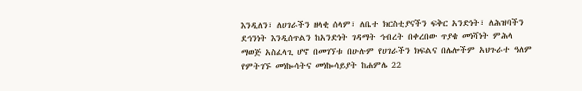እንዲለን፣ ለሀገራችን ዘላቂ ሰላም፣ ለቤተ ክርስቲያናችን ፍቅር አንድነት፣ ለሕዝባችን ደኅንነት እንዲሰጥልን ከአንድነት ገዳማት ኅብረት በቀረበው ጥያቄ መነሻነት ምሕላ ማወጅ አስፈላጊ ሆኖ በመገኘቱ በሁሉም የሀገራችን ክፍልና በሌሎችም አህጉራተ ዓለም የምትገኙ መነኰሳትና መነኰሳይያት ከሐምሌ 22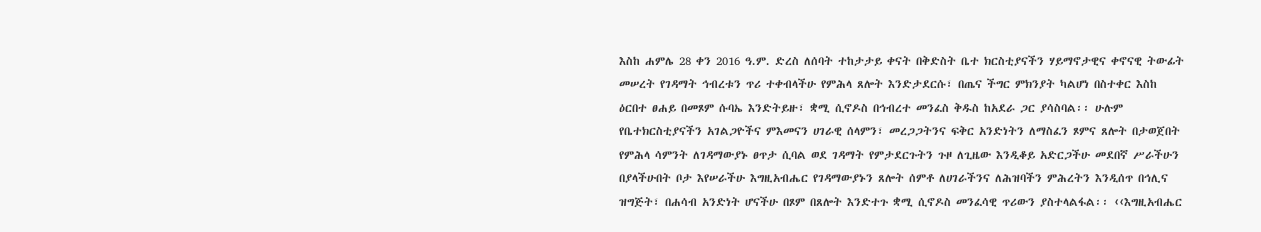እስከ ሐምሌ 28 ቀን 2016 ዓ.ም. ድረስ ለሰባት ተከታታይ ቀናት በቅድስት ቤተ ክርስቲያናችን ሃይማኖታዊና ቀኖናዊ ትውፊት መሠረት የገዳማት ኅብረቱን ጥሪ ተቀብላችሁ የምሕላ ጸሎት እንድታደርሱ፣ በጤና ችግር ምክንያት ካልሆነ በስተቀር እስከ ዕርበተ ፀሐይ በመጾም ሱባኤ እንድትይዙ፣ ቋሚ ሲኖዶስ በኅብረተ መንፈስ ቅዱስ ከአደራ ጋር ያሳስባል፡፡ ሁሉም የቤተክርስቲያናችን አገልጋዮችና ምእመናን ሀገራዊ ሰላምን፣ መረጋጋትንና ፍቅር አንድነትን ለማስፈን ጾምና ጸሎት በታወጀበት የምሕላ ሳምንት ለገዳማውያኑ ፀጥታ ሲባል ወደ ገዳማት የምታደርጉትን ጉዞ ለጊዜው እንዲቆይ አድርጋችሁ መደበኛ ሥራችሁን በያላችሁበት ቦታ እየሠራችሁ እግዚአብሔር የገዳማውያኑን ጸሎት ሰምቶ ለሀገራችንና ለሕዝባችን ምሕረትን እንዲሰጥ በኅሊና ዝግጅት፣ በሐሳብ አንድነት ሆናችሁ በጾም በጸሎት እንድተጉ ቋሚ ሲኖዶስ መንፈሳዊ ጥሪውን ያስተላልፋል፡፡ ‹‹እግዚአብሔር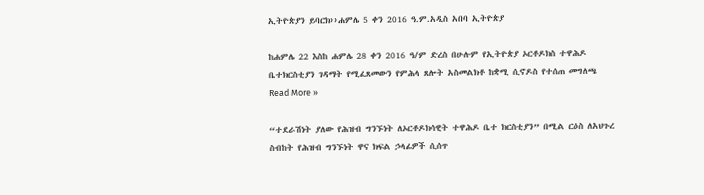ኢትዮጵያን ይባርክ››ሐምሌ 5 ቀን 2016 ዓ.ም.አዲስ አበባ ኢትዮጵያ

ከሐምሌ 22 እስከ ሐምሌ 28 ቀን 2016 ዓ/ም ድረስ በሁሉም የኢትዮጵያ ኦርቶዶክስ ተዋሕዶ ቤተክርስቲያን ገዳማት የሚፈጸመውን የምሕላ ጸሎት አስመልክቶ ከቋሚ ሲኖዶስ የተሰጠ መግለጫ Read More »

“ተደራሽነት ያለው የሕዝብ ግንኙነት ለኦርቶዶክሳዊት ተዋሕዶ ቤተ ክርስቲያን” በሚል ርዕስ ለአህጉረ ስብከት የሕዝብ ግንኙነት ዋና ክፍል ኃላፊዎች ሲሰጥ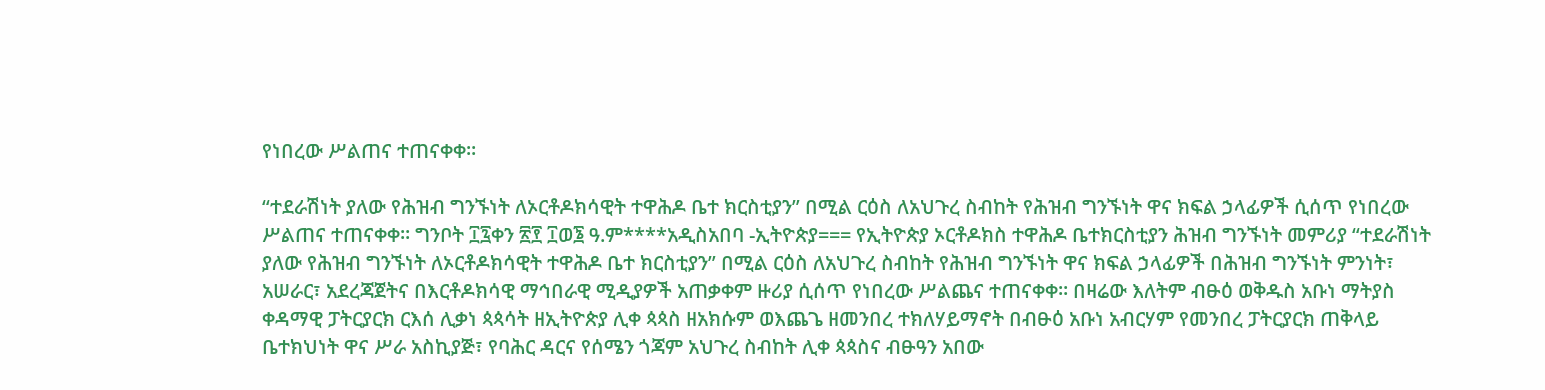የነበረው ሥልጠና ተጠናቀቀ።

“ተደራሽነት ያለው የሕዝብ ግንኙነት ለኦርቶዶክሳዊት ተዋሕዶ ቤተ ክርስቲያን” በሚል ርዕስ ለአህጉረ ስብከት የሕዝብ ግንኙነት ዋና ክፍል ኃላፊዎች ሲሰጥ የነበረው ሥልጠና ተጠናቀቀ። ግንቦት ፲፯ቀን ፳፻ ፲ወ፮ ዓ.ም****አዲስአበባ -ኢትዮጵያ=== የኢትዮጵያ ኦርቶዶክስ ተዋሕዶ ቤተክርስቲያን ሕዝብ ግንኙነት መምሪያ “ተደራሽነት ያለው የሕዝብ ግንኙነት ለኦርቶዶክሳዊት ተዋሕዶ ቤተ ክርስቲያን” በሚል ርዕስ ለአህጉረ ስብከት የሕዝብ ግንኙነት ዋና ክፍል ኃላፊዎች በሕዝብ ግንኙነት ምንነት፣ አሠራር፣ አደረጃጀትና በእርቶዶክሳዊ ማኅበራዊ ሚዲያዎች አጠቃቀም ዙሪያ ሲሰጥ የነበረው ሥልጨና ተጠናቀቀ። በዛሬው እለትም ብፁዕ ወቅዱስ አቡነ ማትያስ ቀዳማዊ ፓትርያርክ ርእሰ ሊቃነ ጳጳሳት ዘኢትዮጵያ ሊቀ ጳጳስ ዘአክሱም ወእጨጌ ዘመንበረ ተክለሃይማኖት በብፁዕ አቡነ አብርሃም የመንበረ ፓትርያርክ ጠቅላይ ቤተክህነት ዋና ሥራ አስኪያጅ፣ የባሕር ዳርና የሰሜን ጎጃም አህጉረ ስብከት ሊቀ ጳጳስና ብፁዓን አበው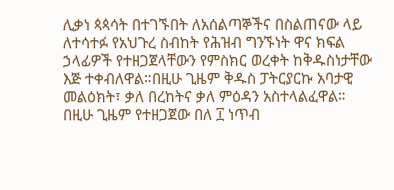ሊቃነ ጳጳሳት በተገኙበት ለአሰልጣኞችና በስልጠናው ላይ ለተሳተፉ የአህጉረ ስብከት የሕዝብ ግንኙነት ዋና ክፍል ኃላፊዎች የተዘጋጀላቸውን የምስክር ወረቀት ከቅዱስነታቸው እጅ ተቀብለዋል።በዚሁ ጊዜም ቅዱስ ፓትርያርኩ አባታዊ መልዕክት፣ ቃለ በረከትና ቃለ ምዕዳን አስተላልፈዋል። በዚሁ ጊዜም የተዘጋጀው በለ ፲ ነጥብ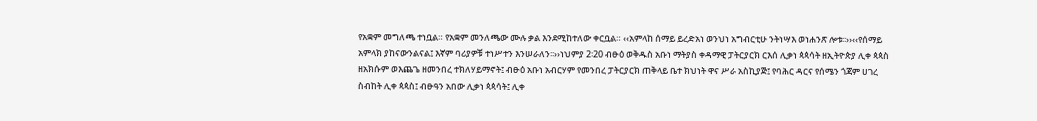የአቋም መግለጫ ተነቧል። የአቋም መንለጫው ሙሉ ቃል እንደሚከተለው ቀርቧል። ‹‹አምላከ ሰማይ ይረድአነ ወንህነ አግብርቲሁ ንትነሣእ ወነሐንጽ ሎቱ፡፡››‹‹የሰማይ አምላክ ያከናውንልናል፤ እኛም ባሪያዎቹ ተነሥተን እንሠራለን፡፡››ነህምያ 2፡20 ብፁዕ ወቅዱስ አቡነ ማትያስ ቀዳማዊ ፓትርያርክ ርእሰ ሊቃነ ጳጳሳት ዘኢትዮጵያ ሊቀ ጳጳስ ዘአክሱም ወእጨጌ ዘመንበረ ተክለሃይማኖት፤ ብፁዕ አቡነ አብርሃም የመንበረ ፓትርያርክ ጠቅላይ ቤተ ክህነት ዋና ሥራ አስኪያጅ፤ የባሕር ዳርና የሰሜን ጎጃም ሀገረ ስብከት ሊቀ ጳጳስ፤ ብፁዓን አበው ሊቃነ ጳጳሳት፤ ሊቀ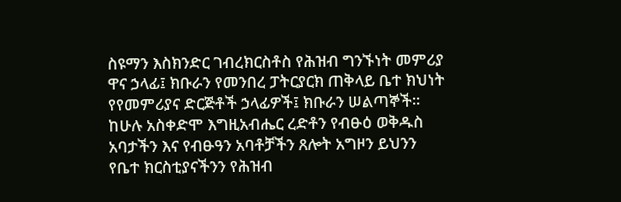ስዩማን እስክንድር ገብረክርስቶስ የሕዝብ ግንኙነት መምሪያ ዋና ኃላፊ፤ ክቡራን የመንበረ ፓትርያርክ ጠቅላይ ቤተ ክህነት የየመምሪያና ድርጅቶች ኃላፊዎች፤ ክቡራን ሠልጣኞች፡፡ ከሁሉ አስቀድሞ እግዚአብሔር ረድቶን የብፁዕ ወቅዱስ አባታችን እና የብፁዓን አባቶቻችን ጸሎት አግዞን ይህንን የቤተ ክርስቲያናችንን የሕዝብ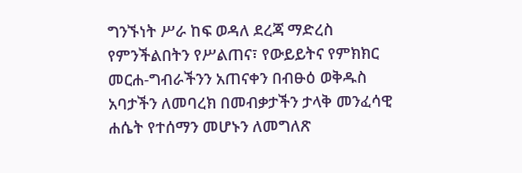ግንኙነት ሥራ ከፍ ወዳለ ደረጃ ማድረስ የምንችልበትን የሥልጠና፣ የውይይትና የምክክር መርሐ-ግብራችንን አጠናቀን በብፁዕ ወቅዱስ አባታችን ለመባረክ በመብቃታችን ታላቅ መንፈሳዊ ሐሴት የተሰማን መሆኑን ለመግለጽ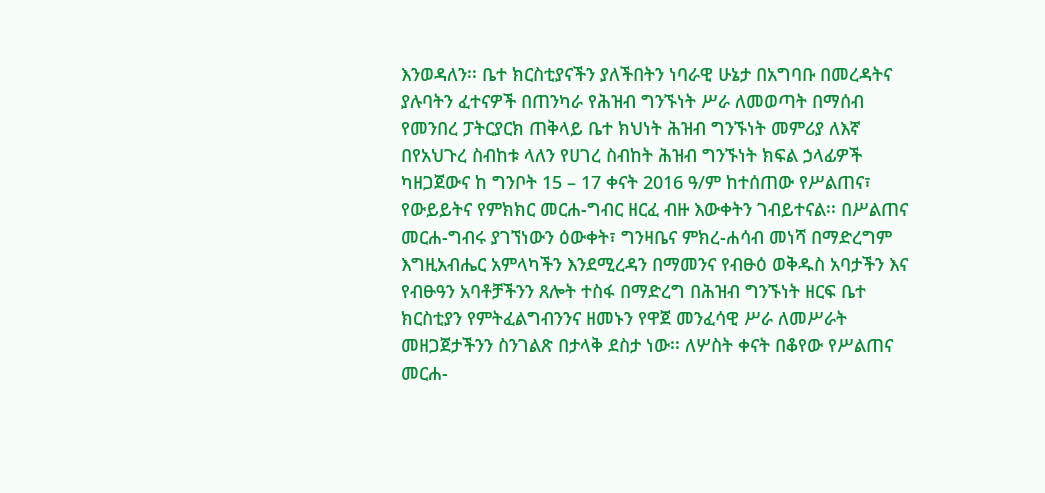እንወዳለን፡፡ ቤተ ክርስቲያናችን ያለችበትን ነባራዊ ሁኔታ በአግባቡ በመረዳትና ያሉባትን ፈተናዎች በጠንካራ የሕዝብ ግንኙነት ሥራ ለመወጣት በማሰብ የመንበረ ፓትርያርክ ጠቅላይ ቤተ ክህነት ሕዝብ ግንኙነት መምሪያ ለእኛ በየአህጉረ ስብከቱ ላለን የሀገረ ስብከት ሕዝብ ግንኙነት ክፍል ኃላፊዎች ካዘጋጀውና ከ ግንቦት 15 – 17 ቀናት 2016 ዓ/ም ከተሰጠው የሥልጠና፣ የውይይትና የምክክር መርሐ-ግብር ዘርፈ ብዙ እውቀትን ገብይተናል፡፡ በሥልጠና መርሐ-ግብሩ ያገኘነውን ዕውቀት፣ ግንዛቤና ምክረ-ሐሳብ መነሻ በማድረግም እግዚአብሔር አምላካችን እንደሚረዳን በማመንና የብፁዕ ወቅዱስ አባታችን እና የብፁዓን አባቶቻችንን ጸሎት ተስፋ በማድረግ በሕዝብ ግንኙነት ዘርፍ ቤተ ክርስቲያን የምትፈልግብንንና ዘመኑን የዋጀ መንፈሳዊ ሥራ ለመሥራት መዘጋጀታችንን ስንገልጽ በታላቅ ደስታ ነው፡፡ ለሦስት ቀናት በቆየው የሥልጠና መርሐ-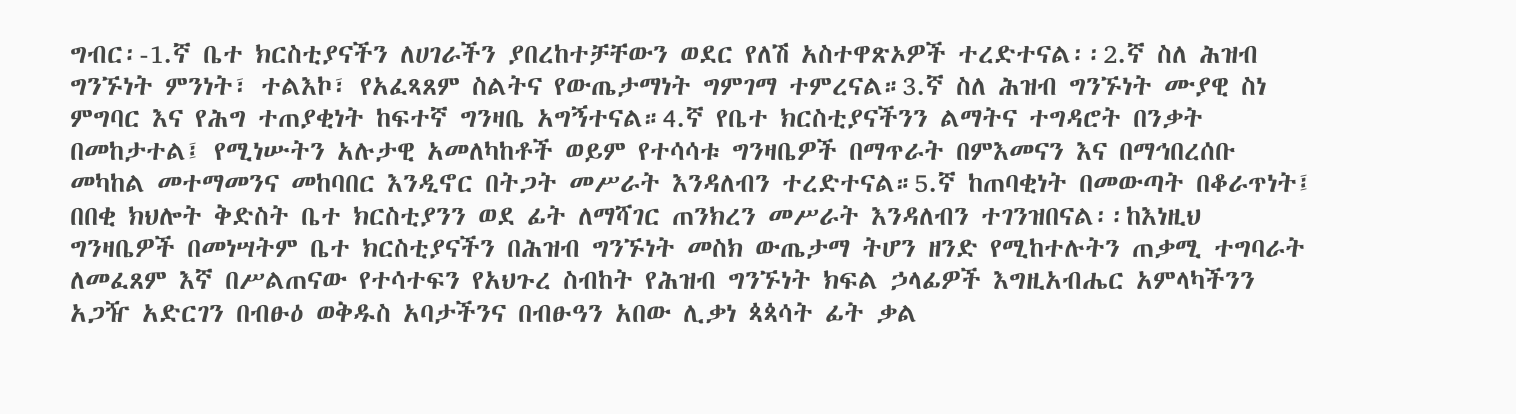ግብር፡-1.ኛ ቤተ ክርስቲያናችን ለሀገራችን ያበረከተቻቸውን ወደር የለሽ አስተዋጽኦዎች ተረድተናል፡፡2.ኛ ስለ ሕዝብ ግንኙነት ምንነት፣ ተልእኮ፣ የአፈጻጸም ስልትና የውጤታማነት ግምገማ ተምረናል።3.ኛ ስለ ሕዝብ ግንኙነት ሙያዊ ስነ ምግባር እና የሕግ ተጠያቂነት ከፍተኛ ግንዛቤ አግኝተናል።4.ኛ የቤተ ክርስቲያናችንን ልማትና ተግዳሮት በንቃት በመከታተል፤ የሚነሡትን አሉታዊ አመለካከቶች ወይም የተሳሳቱ ግንዛቤዎች በማጥራት በምእመናን እና በማኅበረሰቡ መካከል መተማመንና መከባበር እንዲኖር በትጋት መሥራት እንዳለብን ተረድተናል።5.ኛ ከጠባቂነት በመውጣት በቆራጥነት፤ በበቂ ክህሎት ቅድስት ቤተ ክርስቲያንን ወደ ፊት ለማሻገር ጠንክረን መሥራት እንዳለብን ተገንዝበናል፡፡ከእነዚህ ግንዛቤዎች በመነሣትም ቤተ ክርስቲያናችን በሕዝብ ግንኙነት መስክ ውጤታማ ትሆን ዘንድ የሚከተሉትን ጠቃሚ ተግባራት ለመፈጸም እኛ በሥልጠናው የተሳተፍን የአህጉረ ስብከት የሕዝብ ግንኙነት ክፍል ኃላፊዎች እግዚአብሔር አምላካችንን አጋዥ አድርገን በብፁዕ ወቅዱስ አባታችንና በብፁዓን አበው ሊቃነ ጳጳሳት ፊት ቃል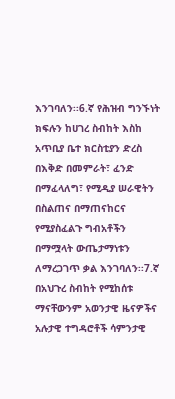እንገባለን፡፡6.ኛ የሕዝብ ግንኙነት ክፍሉን ከሀገረ ስብከት እስከ አጥቢያ ቤተ ክርስቲያን ድረስ በእቅድ በመምራት፣ ፈንድ በማፈላለግ፣ የሚዲያ ሠራዊትን በስልጠና በማጠናከርና የሚያስፈልጉ ግብአቶችን በማሟላት ውጤታማነቱን ለማረጋገጥ ቃል እንገባለን፡፡7.ኛ በአህጉረ ስብከት የሚከሰቱ ማናቸውንም አወንታዊ ዜናዎችና አሉታዊ ተግዳሮቶች ሳምንታዊ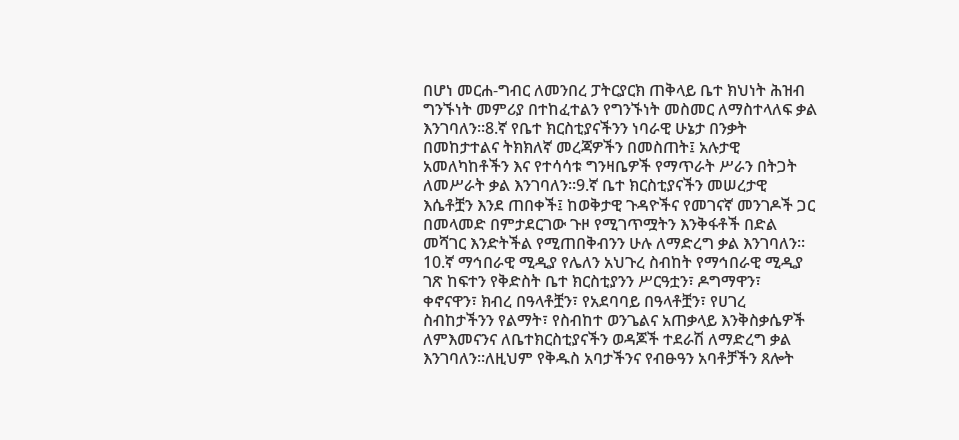በሆነ መርሐ-ግብር ለመንበረ ፓትርያርክ ጠቅላይ ቤተ ክህነት ሕዝብ ግንኙነት መምሪያ በተከፈተልን የግንኙነት መስመር ለማስተላለፍ ቃል እንገባለን፡፡8.ኛ የቤተ ክርስቲያናችንን ነባራዊ ሁኔታ በንቃት በመከታተልና ትክክለኛ መረጃዎችን በመስጠት፤ አሉታዊ አመለካከቶችን እና የተሳሳቱ ግንዛቤዎች የማጥራት ሥራን በትጋት ለመሥራት ቃል እንገባለን።9.ኛ ቤተ ክርስቲያናችን መሠረታዊ እሴቶቿን እንደ ጠበቀች፤ ከወቅታዊ ጉዳዮችና የመገናኛ መንገዶች ጋር በመላመድ በምታደርገው ጉዞ የሚገጥሟትን እንቅፋቶች በድል መሻገር እንድትችል የሚጠበቅብንን ሁሉ ለማድረግ ቃል እንገባለን፡፡10.ኛ ማኅበራዊ ሚዲያ የሌለን አህጉረ ስብከት የማኅበራዊ ሚዲያ ገጽ ከፍተን የቅድስት ቤተ ክርስቲያንን ሥርዓቷን፣ ዶግማዋን፣ ቀኖናዋን፣ ክብረ በዓላቶቿን፣ የአደባባይ በዓላቶቿን፣ የሀገረ ስብከታችንን የልማት፣ የስብከተ ወንጌልና አጠቃላይ እንቅስቃሴዎች ለምእመናንና ለቤተክርስቲያናችን ወዳጆች ተደራሽ ለማድረግ ቃል እንገባለን፡፡ለዚህም የቅዱስ አባታችንና የብፁዓን አባቶቻችን ጸሎት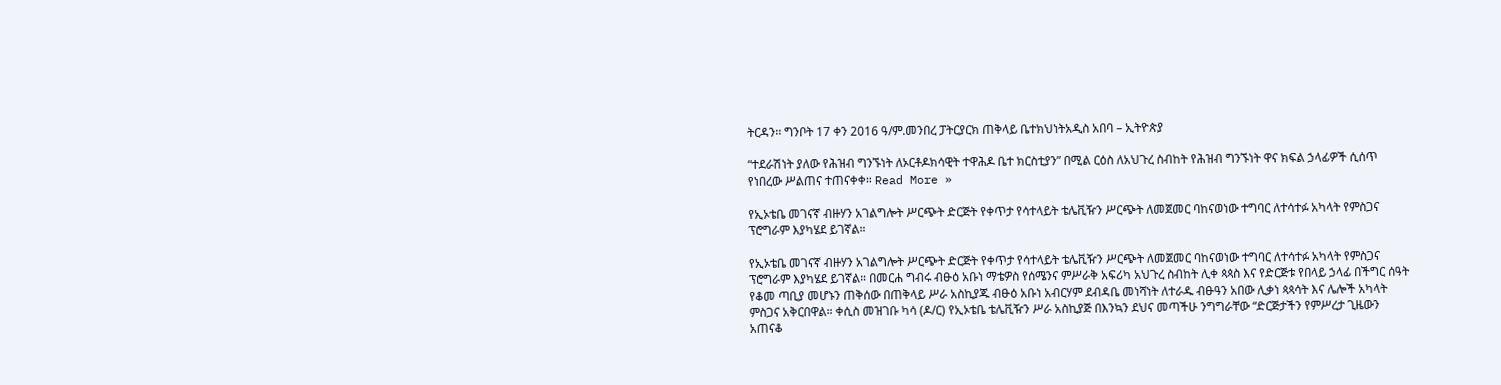ትርዳን፡፡ ግንቦት 17 ቀን 2016 ዓ/ም.መንበረ ፓትርያርክ ጠቅላይ ቤተክህነትአዲስ አበባ – ኢትዮጵያ

“ተደራሽነት ያለው የሕዝብ ግንኙነት ለኦርቶዶክሳዊት ተዋሕዶ ቤተ ክርስቲያን” በሚል ርዕስ ለአህጉረ ስብከት የሕዝብ ግንኙነት ዋና ክፍል ኃላፊዎች ሲሰጥ የነበረው ሥልጠና ተጠናቀቀ። Read More »

የኢኦቴቤ መገናኛ ብዙሃን አገልግሎት ሥርጭት ድርጅት የቀጥታ የሳተላይት ቴሌቪዥን ሥርጭት ለመጀመር ባከናወነው ተግባር ለተሳተፉ አካላት የምስጋና ፕሮግራም እያካሄደ ይገኛል።

የኢኦቴቤ መገናኛ ብዙሃን አገልግሎት ሥርጭት ድርጅት የቀጥታ የሳተላይት ቴሌቪዥን ሥርጭት ለመጀመር ባከናወነው ተግባር ለተሳተፉ አካላት የምስጋና ፕሮግራም እያካሄደ ይገኛል። በመርሐ ግብሩ ብፁዕ አቡነ ማቴዎስ የሰሜንና ምሥራቅ አፍሪካ አህጉረ ስብከት ሊቀ ጳጳስ እና የድርጅቱ የበላይ ኃላፊ በችግር ሰዓት የቆመ ጣቢያ መሆኑን ጠቅሰው በጠቅላይ ሥራ አስኪያጁ ብፁዕ አቡነ አብርሃም ደብዳቤ መነሻነት ለተራዱ ብፁዓን አበው ሊቃነ ጳጳሳት እና ሌሎች አካላት ምስጋና አቅርበዋል። ቀሲስ መዝገቡ ካሳ (ዶ/ር) የኢኦቴቤ ቴሌቪዥን ሥራ አስኪያጅ በእንኳን ደህና መጣችሁ ንግግራቸው “ድርጅታችን የምሥረታ ጊዜውን አጠናቆ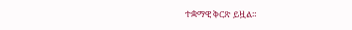ተቋማዊ ቅርጽ ይዟል።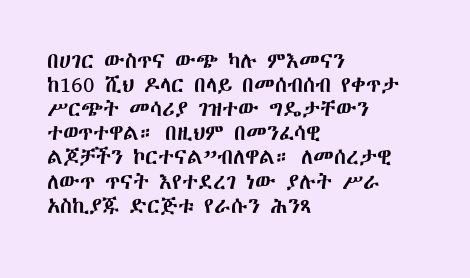በሀገር ውስጥና ውጭ ካሉ ምእመናን ከ160 ሺህ ዶላር በላይ በመሰብሰብ የቀጥታ ሥርጭት መሳሪያ ገዝተው ግዴታቸውን ተወጥተዋል። በዚህም በመንፈሳዊ ልጆቻችን ኮርተናል”ብለዋል። ለመሰረታዊ ለውጥ ጥናት እየተደረገ ነው ያሉት ሥራ አስኪያጁ ድርጅቱ የራሱን ሕንጻ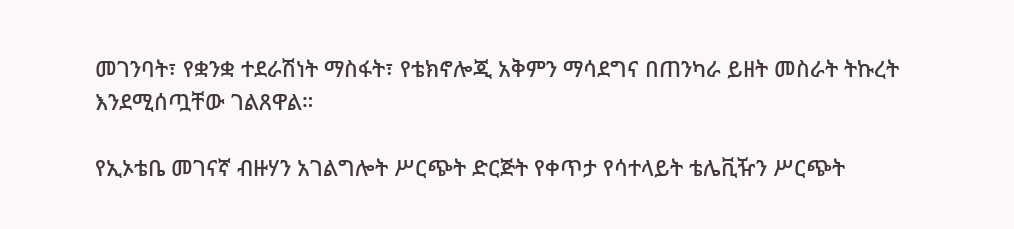መገንባት፣ የቋንቋ ተደራሽነት ማስፋት፣ የቴክኖሎጂ አቅምን ማሳደግና በጠንካራ ይዘት መስራት ትኩረት እንደሚሰጧቸው ገልጸዋል።

የኢኦቴቤ መገናኛ ብዙሃን አገልግሎት ሥርጭት ድርጅት የቀጥታ የሳተላይት ቴሌቪዥን ሥርጭት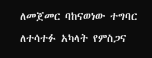ለመጀመር ባከናወነው ተግባር ለተሳተፉ አካላት የምስጋና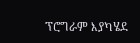ፕሮግራም እያካሄደ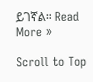ይገኛል። Read More »

Scroll to Top